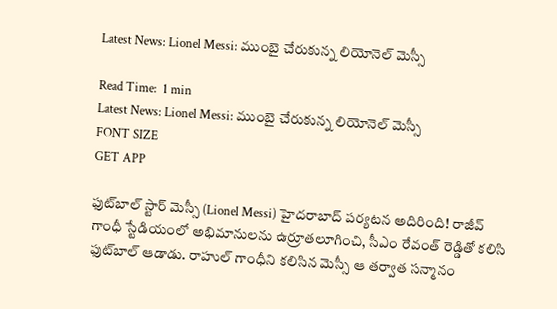Latest News: Lionel Messi: ముంబై చేరుకున్న లియోనెల్ మెస్సీ

Read Time:  1 min
Latest News: Lionel Messi: ముంబై చేరుకున్న లియోనెల్ మెస్సీ
FONT SIZE
GET APP

ఫుట్‌బాల్ స్టార్ మెస్సీ (Lionel Messi) హైదరాబాద్ పర్యటన అదిరింది! రాజీవ్ గాంధీ స్టేడియంలో అభిమానులను ఉర్రూతలూగించి, సీఎం రేవంత్ రెడ్డితో కలిసి ఫుట్‌బాల్ ఆడాడు. రాహుల్ గాంధీని కలిసిన మెస్సీ ఆ తర్వాత సన్మానం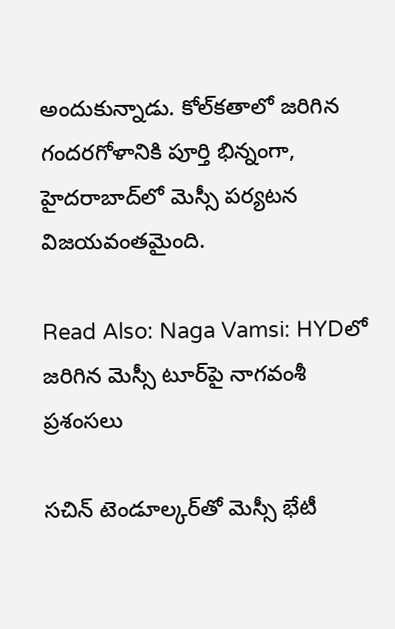అందుకున్నాడు. కోల్‌కతాలో జరిగిన గందరగోళానికి పూర్తి భిన్నంగా, హైదరాబాద్‌లో మెస్సీ పర్యటన విజయవంతమైంది.

Read Also: Naga Vamsi: HYDలో జరిగిన మెస్సీ టూర్‌పై నాగవంశీ ప్రశంసలు

సచిన్ టెండూల్కర్‌తో మెస్సీ భేటీ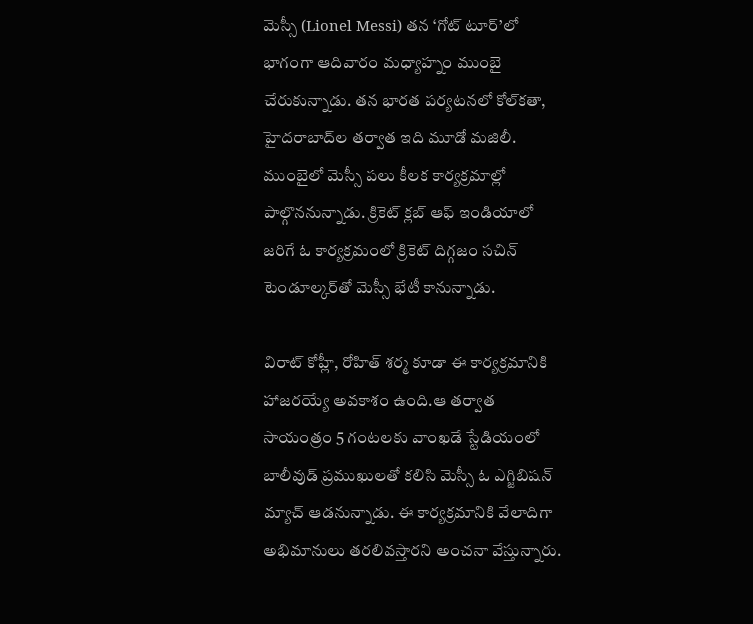మెస్సీ (Lionel Messi) తన ‘గోట్ టూర్’లో భాగంగా ఆదివారం మధ్యాహ్నం ముంబై చేరుకున్నాడు. తన భారత పర్యటనలో కోల్‌కతా, హైదరాబాద్‌ల తర్వాత ఇది మూడో మజిలీ. ముంబైలో మెస్సీ పలు కీలక కార్యక్రమాల్లో పాల్గొననున్నాడు. క్రికెట్ క్లబ్ ఆఫ్ ఇండియాలో జరిగే ఓ కార్యక్రమంలో క్రికెట్ దిగ్గజం సచిన్ టెండూల్కర్‌తో మెస్సీ భేటీ కానున్నాడు.

విరాట్ కోహ్లీ, రోహిత్ శర్మ కూడా ఈ కార్యక్రమానికి హాజరయ్యే అవకాశం ఉంది.ఆ తర్వాత సాయంత్రం 5 గంటలకు వాంఖడే స్టేడియంలో బాలీవుడ్ ప్రముఖులతో కలిసి మెస్సీ ఓ ఎగ్జిబిషన్ మ్యాచ్ ఆడనున్నాడు. ఈ కార్యక్రమానికి వేలాదిగా అభిమానులు తరలివస్తారని అంచనా వేస్తున్నారు.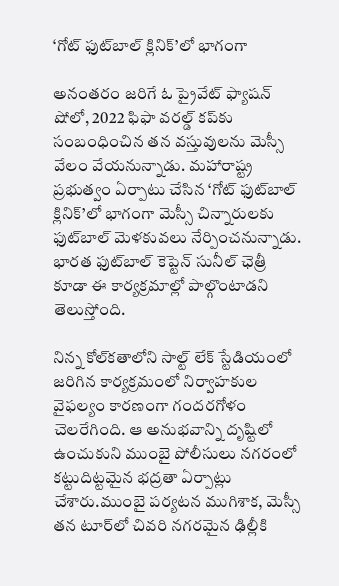‘గోట్ ఫుట్‌బాల్ క్లినిక్’లో భాగంగా

అనంతరం జరిగే ఓ ప్రైవేట్ ఫ్యాషన్ షోలో, 2022 ఫిఫా వరల్డ్ కప్‌కు సంబంధించిన తన వస్తువులను మెస్సీ వేలం వేయనున్నాడు. మహారాష్ట్ర ప్రభుత్వం ఏర్పాటు చేసిన ‘గోట్ ఫుట్‌బాల్ క్లినిక్’లో భాగంగా మెస్సీ చిన్నారులకు ఫుట్‌బాల్ మెళకువలు నేర్పించనున్నాడు. భారత ఫుట్‌బాల్ కెప్టెన్ సునీల్ ఛెత్రీ కూడా ఈ కార్యక్రమాల్లో పాల్గొంటాడని తెలుస్తోంది.

నిన్న కోల్‌కతాలోని సాల్ట్ లేక్ స్టేడియంలో జరిగిన కార్యక్రమంలో నిర్వాహకుల వైఫల్యం కారణంగా గందరగోళం చెలరేగింది. ఆ అనుభవాన్ని దృష్టిలో ఉంచుకుని ముంబై పోలీసులు నగరంలో కట్టుదిట్టమైన భద్రతా ఏర్పాట్లు చేశారు.ముంబై పర్యటన ముగిశాక, మెస్సీ తన టూర్‌లో చివరి నగరమైన ఢిల్లీకి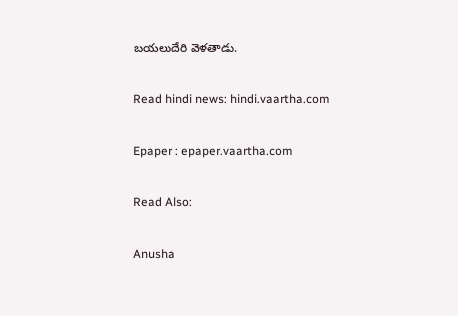బయలుదేరి వెళతాడు.

Read hindi news: hindi.vaartha.com

Epaper : epaper.vaartha.com

Read Also:

Anusha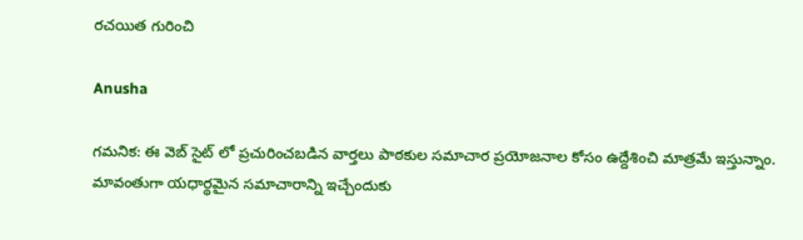రచయిత గురించి

Anusha

గమనిక: ఈ వెబ్ సైట్ లో ప్రచురించబడిన వార్తలు పాఠకుల సమాచార ప్రయోజనాల కోసం ఉద్దేశించి మాత్రమే ఇస్తున్నాం. మావంతుగా యధార్థమైన సమాచారాన్ని ఇచ్చేందుకు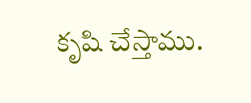కృషి చేస్తాము.